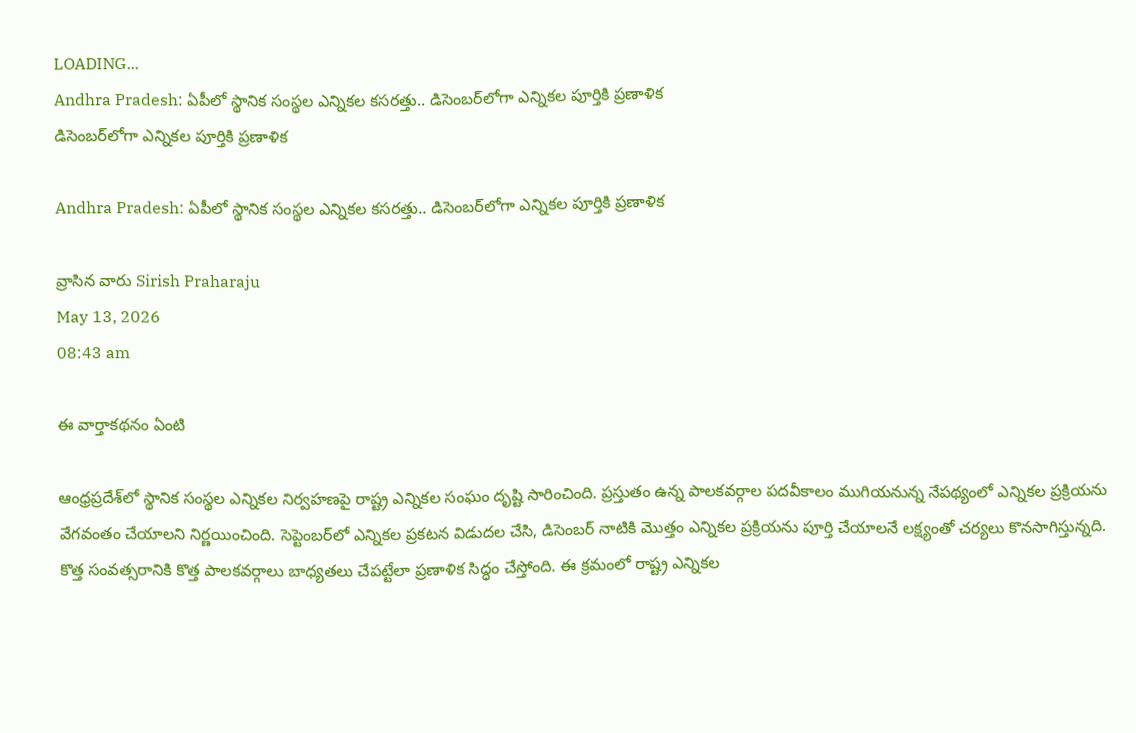LOADING...
Andhra Pradesh: ఏపీలో స్థానిక సంస్థల ఎన్నికల కసరత్తు.. డిసెంబర్‌లోగా ఎన్నికల పూర్తికి ప్రణాళిక
డిసెంబర్‌లోగా ఎన్నికల పూర్తికి ప్రణాళిక

Andhra Pradesh: ఏపీలో స్థానిక సంస్థల ఎన్నికల కసరత్తు.. డిసెంబర్‌లోగా ఎన్నికల పూర్తికి ప్రణాళిక

వ్రాసిన వారు Sirish Praharaju
May 13, 2026
08:43 am

ఈ వార్తాకథనం ఏంటి

ఆంధ్రప్రదేశ్‌లో స్థానిక సంస్థల ఎన్నికల నిర్వహణపై రాష్ట్ర ఎన్నికల సంఘం దృష్టి సారించింది. ప్రస్తుతం ఉన్న పాలకవర్గాల పదవీకాలం ముగియనున్న నేపథ్యంలో ఎన్నికల ప్రక్రియను వేగవంతం చేయాలని నిర్ణయించింది. సెప్టెంబర్‌లో ఎన్నికల ప్రకటన విడుదల చేసి, డిసెంబర్ నాటికి మొత్తం ఎన్నికల ప్రక్రియను పూర్తి చేయాలనే లక్ష్యంతో చర్యలు కొనసాగిస్తున్నది. కొత్త సంవత్సరానికి కొత్త పాలకవర్గాలు బాధ్యతలు చేపట్టేలా ప్రణాళిక సిద్ధం చేస్తోంది. ఈ క్రమంలో రాష్ట్ర ఎన్నికల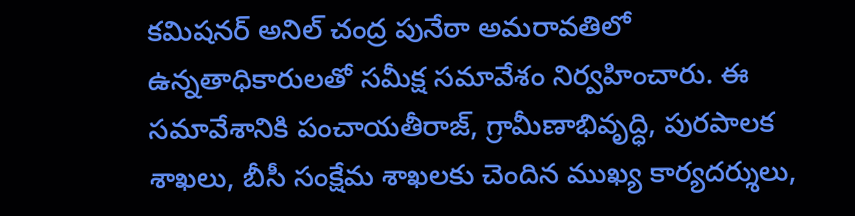కమిషనర్ అనిల్ చంద్ర పునేఠా అమరావతిలో ఉన్నతాధికారులతో సమీక్ష సమావేశం నిర్వహించారు. ఈ సమావేశానికి పంచాయతీరాజ్, గ్రామీణాభివృద్ధి, పురపాలక శాఖలు, బీసీ సంక్షేమ శాఖలకు చెందిన ముఖ్య కార్యదర్శులు,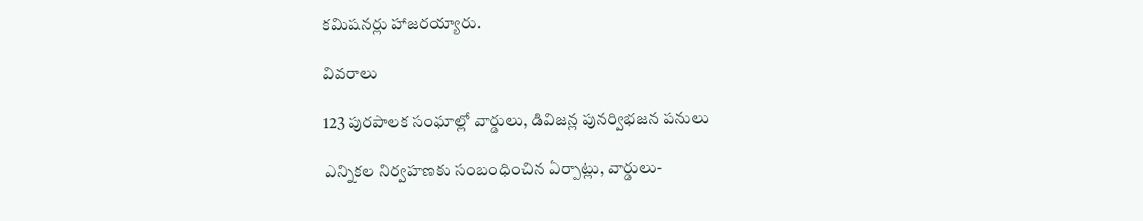కమిషనర్లు హాజరయ్యారు.

వివరాలు

123 పురపాలక సంఘాల్లో వార్డులు, డివిజన్ల పునర్విభజన పనులు

ఎన్నికల నిర్వహణకు సంబంధించిన ఏర్పాట్లు, వార్డులు-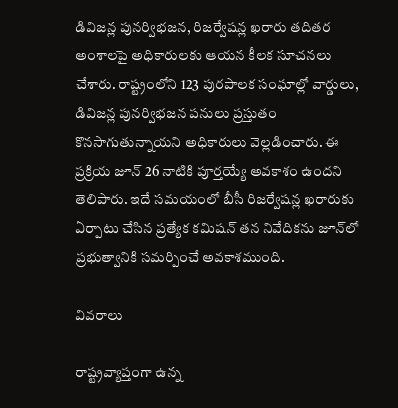డివిజన్ల పునర్విభజన, రిజర్వేషన్ల ఖరారు తదితర అంశాలపై అధికారులకు ఆయన కీలక సూచనలు చేశారు. రాష్ట్రంలోని 123 పురపాలక సంఘాల్లో వార్డులు, డివిజన్ల పునర్విభజన పనులు ప్రస్తుతం కొనసాగుతున్నాయని అధికారులు వెల్లడించారు. ఈ ప్రక్రియ జూన్ 26 నాటికి పూర్తయ్యే అవకాశం ఉందని తెలిపారు. ఇదే సమయంలో బీసీ రిజర్వేషన్ల ఖరారుకు ఏర్పాటు చేసిన ప్రత్యేక కమిషన్ తన నివేదికను జూన్‌లో ప్రభుత్వానికి సమర్పించే అవకాశముంది.

వివరాలు

రాష్ట్రవ్యాప్తంగా ఉన్న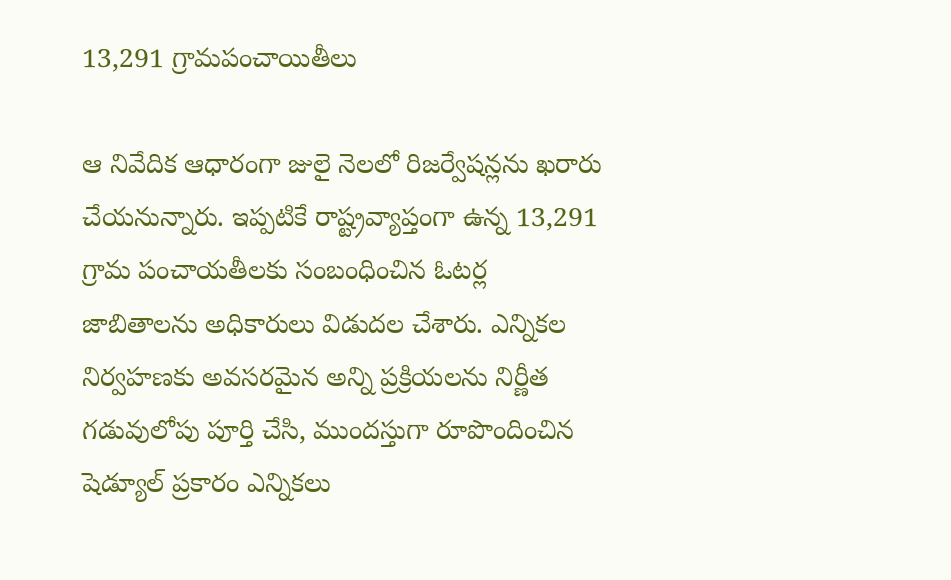13,291 గ్రామపంచాయితీలు

ఆ నివేదిక ఆధారంగా జులై నెలలో రిజర్వేషన్లను ఖరారు చేయనున్నారు. ఇప్పటికే రాష్ట్రవ్యాప్తంగా ఉన్న 13,291 గ్రామ పంచాయతీలకు సంబంధించిన ఓటర్ల జాబితాలను అధికారులు విడుదల చేశారు. ఎన్నికల నిర్వహణకు అవసరమైన అన్ని ప్రక్రియలను నిర్ణీత గడువులోపు పూర్తి చేసి, ముందస్తుగా రూపొందించిన షెడ్యూల్ ప్రకారం ఎన్నికలు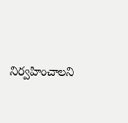నిర్వహించాలని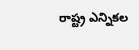రాష్ట్ర ఎన్నికల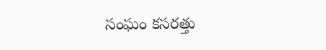సంఘం కసరత్తు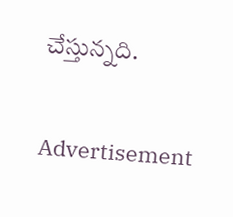చేస్తున్నది.

Advertisement